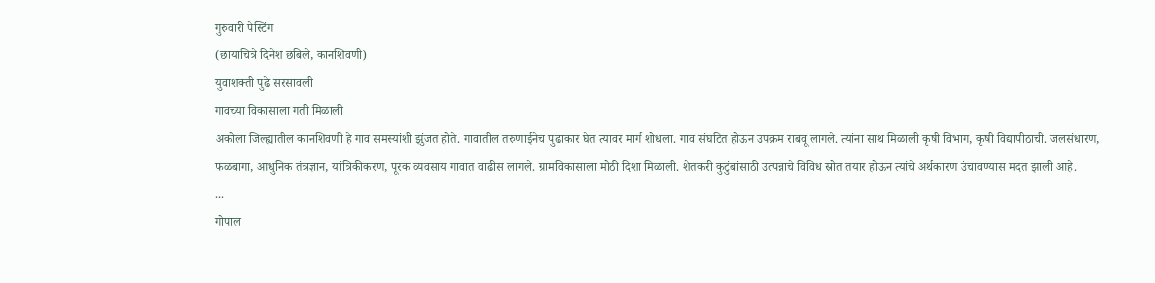गुरुवारी पेस्टिंग
(छायाचित्रे दिनेश छबिले, कानशिवणी)
युवाशक्ती पुढे सरसावली
गावच्या विकासाला गती मिळाली
अकोला जिल्ह्यातील कानशिवणी हे गाव समस्यांशी झुंजत होते. गावातील तरुणाईनेच पुढाकार घेत त्यावर मार्ग शोधला. गाव संघटित होऊन उपक्रम राबवू लागले. त्यांना साथ मिळाली कृषी विभाग, कृषी विद्यापीठाची. जलसंधारण, फळबागा, आधुनिक तंत्रज्ञान, यांत्रिकीकरण, पूरक व्यवसाय गावात वाढीस लागले. ग्रामविकासाला मोठी दिशा मिळाली. शेतकरी कुटुंबांसाठी उत्पन्नाचे विविध स्रोत तयार होऊन त्यांचे अर्थकारण उंचावण्यास मदत झाली आहे.
...
गोपाल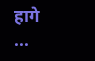हागे
...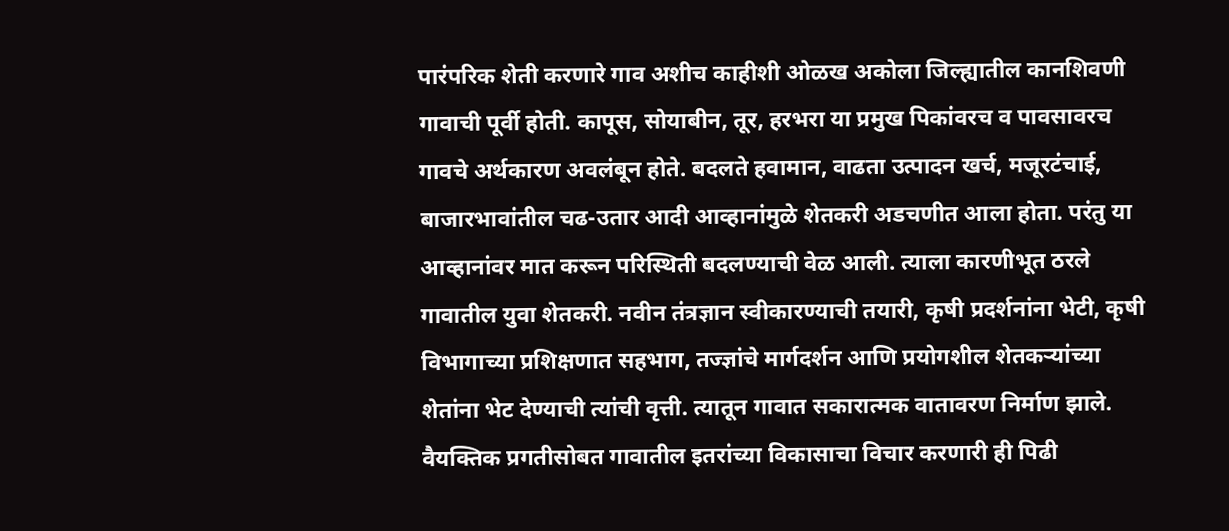पारंपरिक शेती करणारे गाव अशीच काहीशी ओळख अकोला जिल्ह्यातील कानशिवणी गावाची पूर्वी होती. कापूस, सोयाबीन, तूर, हरभरा या प्रमुख पिकांवरच व पावसावरच गावचे अर्थकारण अवलंबून होते. बदलते हवामान, वाढता उत्पादन खर्च, मजूरटंचाई, बाजारभावांतील चढ-उतार आदी आव्हानांमुळे शेतकरी अडचणीत आला होता. परंतु या आव्हानांवर मात करून परिस्थिती बदलण्याची वेळ आली. त्याला कारणीभूत ठरले गावातील युवा शेतकरी. नवीन तंत्रज्ञान स्वीकारण्याची तयारी, कृषी प्रदर्शनांना भेटी, कृषी विभागाच्या प्रशिक्षणात सहभाग, तज्ज्ञांचे मार्गदर्शन आणि प्रयोगशील शेतकऱ्यांच्या शेतांना भेट देण्याची त्यांची वृत्ती. त्यातून गावात सकारात्मक वातावरण निर्माण झाले. वैयक्तिक प्रगतीसोबत गावातील इतरांच्या विकासाचा विचार करणारी ही पिढी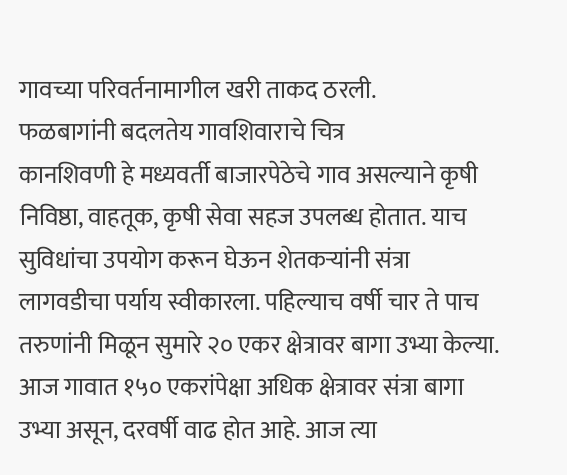गावच्या परिवर्तनामागील खरी ताकद ठरली.
फळबागांनी बदलतेय गावशिवाराचे चित्र
कानशिवणी हे मध्यवर्ती बाजारपेठेचे गाव असल्याने कृषी निविष्ठा, वाहतूक, कृषी सेवा सहज उपलब्ध होतात. याच सुविधांचा उपयोग करून घेऊन शेतकऱ्यांनी संत्रा लागवडीचा पर्याय स्वीकारला. पहिल्याच वर्षी चार ते पाच तरुणांनी मिळून सुमारे २० एकर क्षेत्रावर बागा उभ्या केल्या. आज गावात १५० एकरांपेक्षा अधिक क्षेत्रावर संत्रा बागा उभ्या असून, दरवर्षी वाढ होत आहे. आज त्या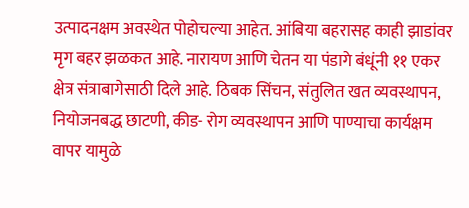उत्पादनक्षम अवस्थेत पोहोचल्या आहेत. आंबिया बहरासह काही झाडांवर मृग बहर झळकत आहे. नारायण आणि चेतन या पंडागे बंधूंनी ११ एकर क्षेत्र संत्राबागेसाठी दिले आहे. ठिबक सिंचन, संतुलित खत व्यवस्थापन, नियोजनबद्ध छाटणी, कीड- रोग व्यवस्थापन आणि पाण्याचा कार्यक्षम वापर यामुळे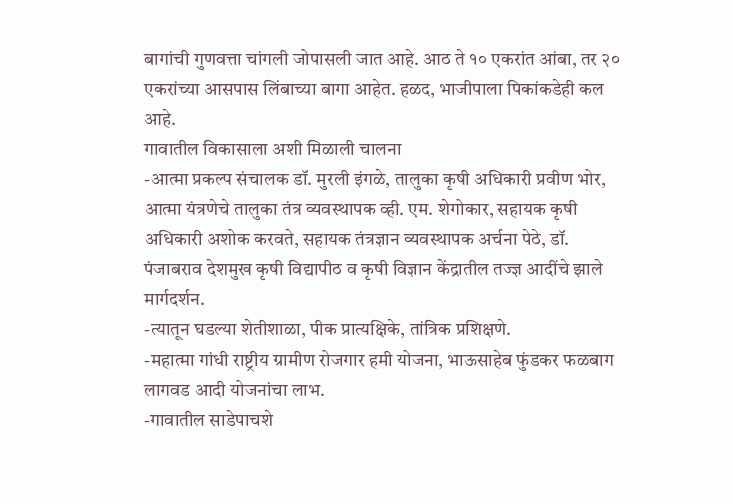बागांची गुणवत्ता चांगली जोपासली जात आहे. आठ ते १० एकरांत आंबा, तर २० एकरांच्या आसपास लिंबाच्या बागा आहेत. हळद, भाजीपाला पिकांकडेही कल आहे.
गावातील विकासाला अशी मिळाली चालना
-आत्मा प्रकल्प संचालक डॉ. मुरली इंगळे, तालुका कृषी अधिकारी प्रवीण भोर, आत्मा यंत्रणेचे तालुका तंत्र व्यवस्थापक व्ही. एम. शेगोकार, सहायक कृषी अधिकारी अशोक करवते, सहायक तंत्रज्ञान व्यवस्थापक अर्चना पेठे, डॉ. पंजाबराव देशमुख कृषी विद्यापीठ व कृषी विज्ञान केंद्रातील तज्ज्ञ आदींचे झाले मार्गदर्शन.
-त्यातून घडल्या शेतीशाळा, पीक प्रात्यक्षिके, तांत्रिक प्रशिक्षणे.
-महात्मा गांधी राष्ट्रीय ग्रामीण रोजगार हमी योजना, भाऊसाहेब फुंडकर फळबाग लागवड आदी योजनांचा लाभ.
-गावातील साडेपाचशे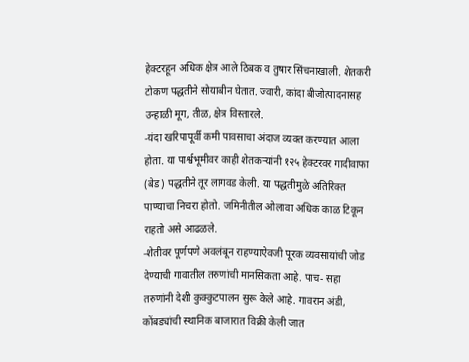हेक्टरहून अधिक क्षेत्र आले ठिबक व तुषार सिंचनाखाली. शेतकरी टोकण पद्धतीने सोयाबीन घेतात. ज्वारी, कांदा बीजोत्पादनासह उन्हाळी मूग, तीळ, क्षेत्र विस्तारले.
-यंदा खरिपापूर्वी कमी पावसाचा अंदाज व्यक्त करण्यात आला होता. या पार्श्वभूमीवर काही शेतकऱ्यांनी १२५ हेक्टरवर गादीवाफा (बेड) पद्धतीने तूर लागवड केली. या पद्धतीमुळे अतिरिक्त पाण्याचा निचरा होतो. जमिनीतील ओलावा अधिक काळ टिकून राहतो असे आढळले.
-शेतीवर पूर्णपणे अवलंबून राहण्याऐवजी पूरक व्यवसायांची जोड देण्याची गावातील तरुणांची मानसिकता आहे. पाच- सहा तरुणांनी देशी कुक्कुटपालन सुरू केले आहे. गावरान अंडी, कोंबड्यांची स्थानिक बाजारात विक्री केली जात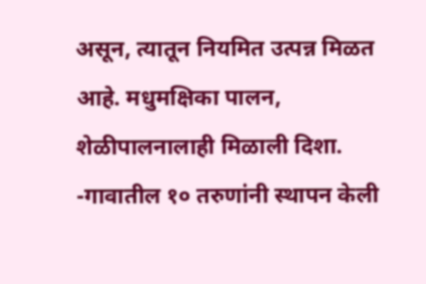असून, त्यातून नियमित उत्पन्न मिळत आहे. मधुमक्षिका पालन, शेळीपालनालाही मिळाली दिशा.
-गावातील १० तरुणांनी स्थापन केली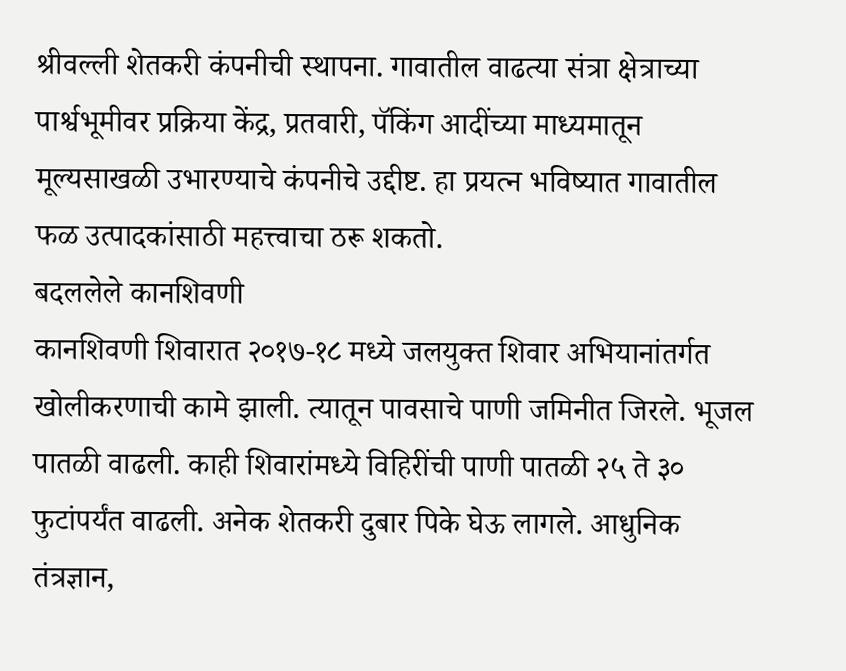श्रीवल्ली शेतकरी कंपनीची स्थापना. गावातील वाढत्या संत्रा क्षेत्राच्या पार्श्वभूमीवर प्रक्रिया केंद्र, प्रतवारी, पॅकिंग आदींच्या माध्यमातून मूल्यसाखळी उभारण्याचे कंपनीचे उद्दीष्ट. हा प्रयत्न भविष्यात गावातील फळ उत्पादकांसाठी महत्त्वाचा ठरू शकतो.
बदललेले कानशिवणी
कानशिवणी शिवारात २०१७-१८ मध्ये जलयुक्त शिवार अभियानांतर्गत खोलीकरणाची कामे झाली. त्यातून पावसाचे पाणी जमिनीत जिरले. भूजल पातळी वाढली. काही शिवारांमध्ये विहिरींची पाणी पातळी २५ ते ३० फुटांपर्यंत वाढली. अनेक शेतकरी दुबार पिके घेऊ लागले. आधुनिक तंत्रज्ञान,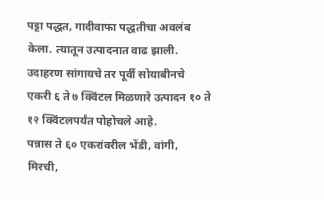पट्टा पद्धत, गादीवाफा पद्धतीचा अवलंब केला. त्यातून उत्पादनात वाढ झाली. उदाहरण सांगायचे तर पूर्वी सोयाबीनचे एकरी ६ ते ७ क्विंटल मिळणारे उत्पादन १० ते १२ क्विंटलपर्यंत पोहोचले आहे.
पन्नास ते ६० एकरांवरील भेंडी, वांगी, मिरची,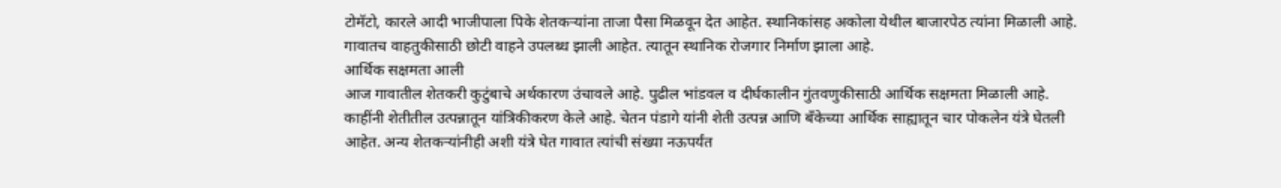टोमॅटो, कारले आदी भाजीपाला पिके शेतकऱ्यांना ताजा पैसा मिळवून देत आहेत. स्थानिकांसह अकोला येथील बाजारपेठ त्यांना मिळाली आहे. गावातच वाहतुकीसाठी छोटी वाहने उपलब्ध झाली आहेत. त्यातून स्थानिक रोजगार निर्माण झाला आहे.
आर्थिक सक्षमता आली
आज गावातील शेतकरी कुटुंबाचे अर्थकारण उंचावले आहे. पुढील भांडवल व दीर्घकालीन गुंतवणुकीसाठी आर्थिक सक्षमता मिळाली आहे. काहींनी शेतीतील उत्पन्नातून यांत्रिकीकरण केले आहे. चेतन पंडागे यांनी शेती उत्पन्न आणि बँकेच्या आर्थिक साह्यातून चार पोकलेन यंत्रे घेतली आहेत. अन्य शेतकऱ्यांनीही अशी यंत्रे घेत गावात त्यांची संख्या नऊपर्यंत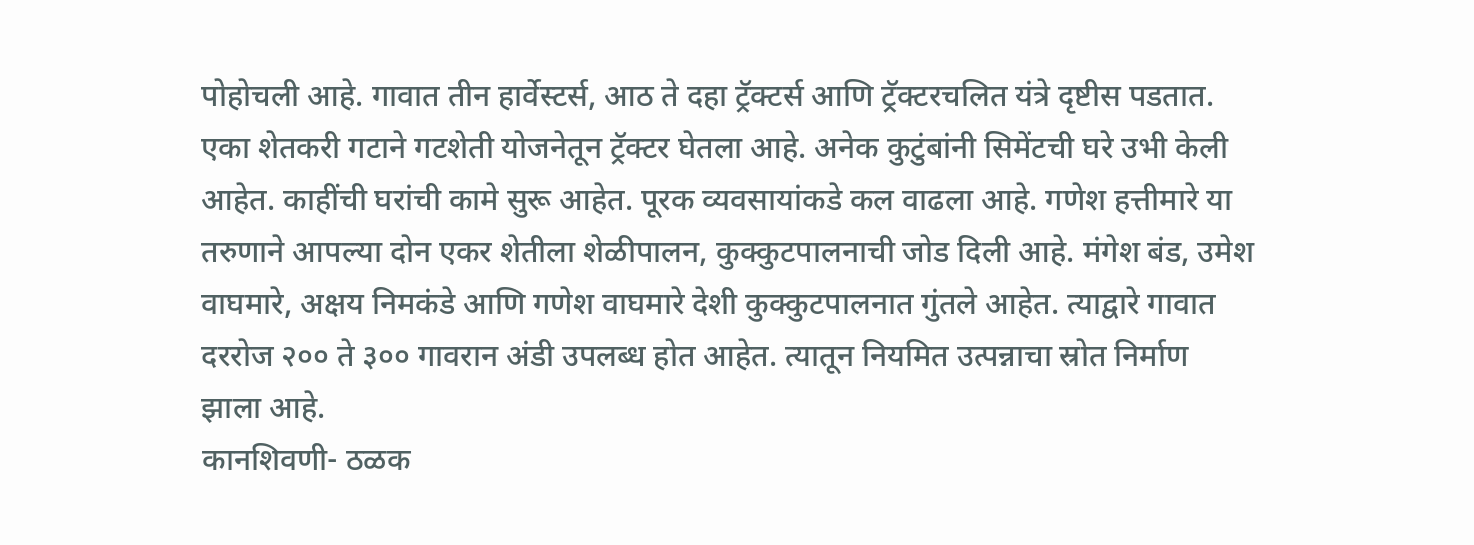पोहोचली आहे. गावात तीन हार्वेस्टर्स, आठ ते दहा ट्रॅक्टर्स आणि ट्रॅक्टरचलित यंत्रे दृष्टीस पडतात. एका शेतकरी गटाने गटशेती योजनेतून ट्रॅक्टर घेतला आहे. अनेक कुटुंबांनी सिमेंटची घरे उभी केली आहेत. काहींची घरांची कामे सुरू आहेत. पूरक व्यवसायांकडे कल वाढला आहे. गणेश हत्तीमारे या तरुणाने आपल्या दोन एकर शेतीला शेळीपालन, कुक्कुटपालनाची जोड दिली आहे. मंगेश बंड, उमेश वाघमारे, अक्षय निमकंडे आणि गणेश वाघमारे देशी कुक्कुटपालनात गुंतले आहेत. त्याद्वारे गावात दररोज २०० ते ३०० गावरान अंडी उपलब्ध होत आहेत. त्यातून नियमित उत्पन्नाचा स्रोत निर्माण झाला आहे.
कानशिवणी- ठळक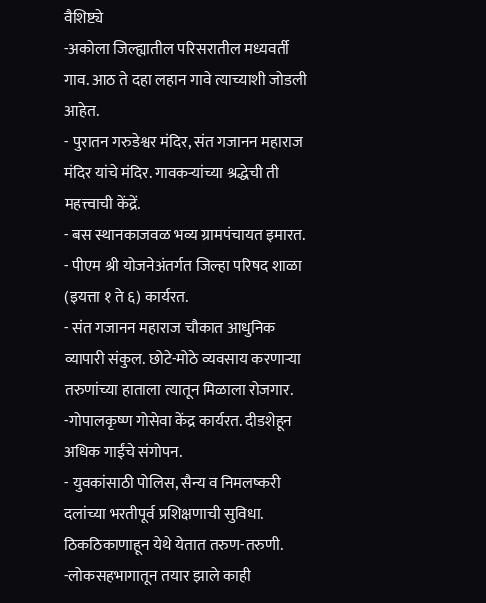वैशिष्ट्ये
-अकोला जिल्ह्यातील परिसरातील मध्यवर्ती गाव. आठ ते दहा लहान गावे त्याच्याशी जोडली आहेत.
- पुरातन गरुडेश्वर मंदिर, संत गजानन महाराज मंदिर यांचे मंदिर. गावकऱ्यांच्या श्रद्धेची ती महत्त्वाची केंद्रें.
- बस स्थानकाजवळ भव्य ग्रामपंचायत इमारत.
- पीएम श्री योजनेअंतर्गत जिल्हा परिषद शाळा (इयत्ता १ ते ६) कार्यरत.
- संत गजानन महाराज चौकात आधुनिक व्यापारी संकुल. छोटे-मोठे व्यवसाय करणाऱ्या तरुणांच्या हाताला त्यातून मिळाला रोजगार.
-गोपालकृष्ण गोसेवा केंद्र कार्यरत. दीडशेहून अधिक गाईंचे संगोपन.
- युवकांसाठी पोलिस, सैन्य व निमलष्करी दलांच्या भरतीपूर्व प्रशिक्षणाची सुविधा. ठिकठिकाणाहून येथे येतात तरुण-तरुणी.
-लोकसहभागातून तयार झाले काही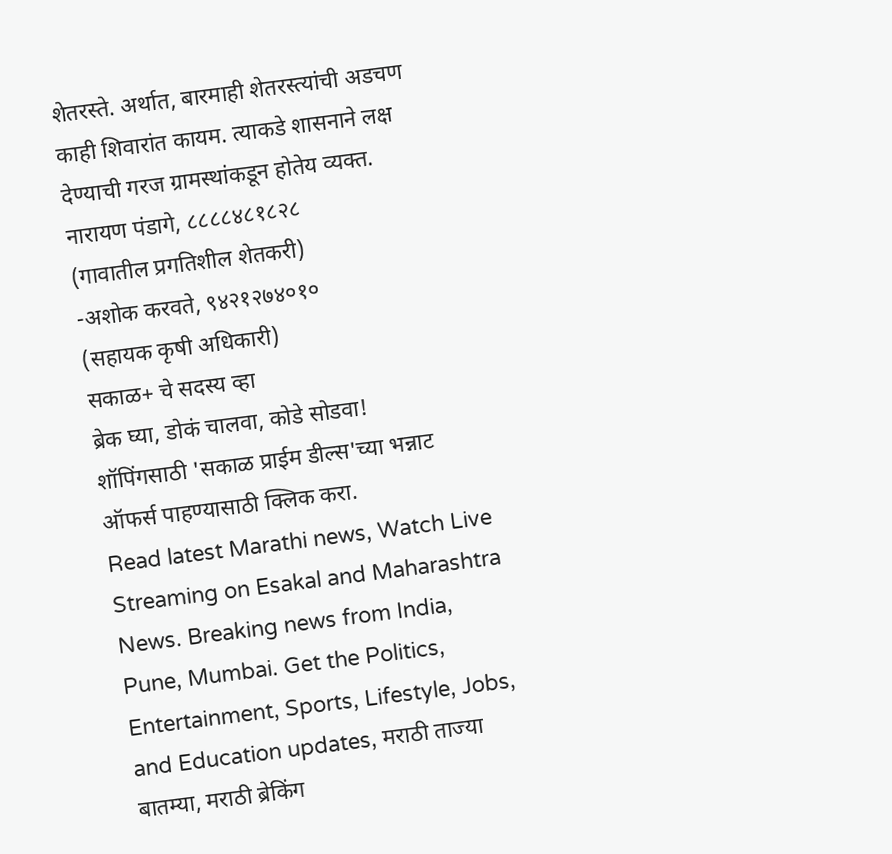शेतरस्ते. अर्थात, बारमाही शेतरस्त्यांची अडचण काही शिवारांत कायम. त्याकडे शासनाने लक्ष देण्याची गरज ग्रामस्थांकडून होतेय व्यक्त.
नारायण पंडागे, ८८८८४८१८२८
(गावातील प्रगतिशील शेतकरी)
-अशोक करवते, ९४२१२७४०१०
(सहायक कृषी अधिकारी)
सकाळ+ चे सदस्य व्हा
ब्रेक घ्या, डोकं चालवा, कोडे सोडवा!
शॉपिंगसाठी 'सकाळ प्राईम डील्स'च्या भन्नाट ऑफर्स पाहण्यासाठी क्लिक करा.
Read latest Marathi news, Watch Live Streaming on Esakal and Maharashtra News. Breaking news from India, Pune, Mumbai. Get the Politics, Entertainment, Sports, Lifestyle, Jobs, and Education updates, मराठी ताज्या बातम्या, मराठी ब्रेकिंग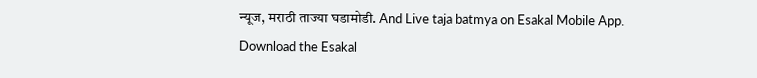न्यूज, मराठी ताज्या घडामोडी. And Live taja batmya on Esakal Mobile App. Download the Esakal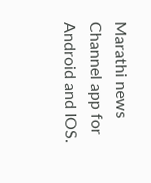Marathi news Channel app for Android and IOS.